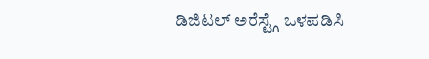ಡಿಜಿಟಲ್ ಅರೆಸ್ಟ್ಗೆ ಒಳಪಡಿಸಿ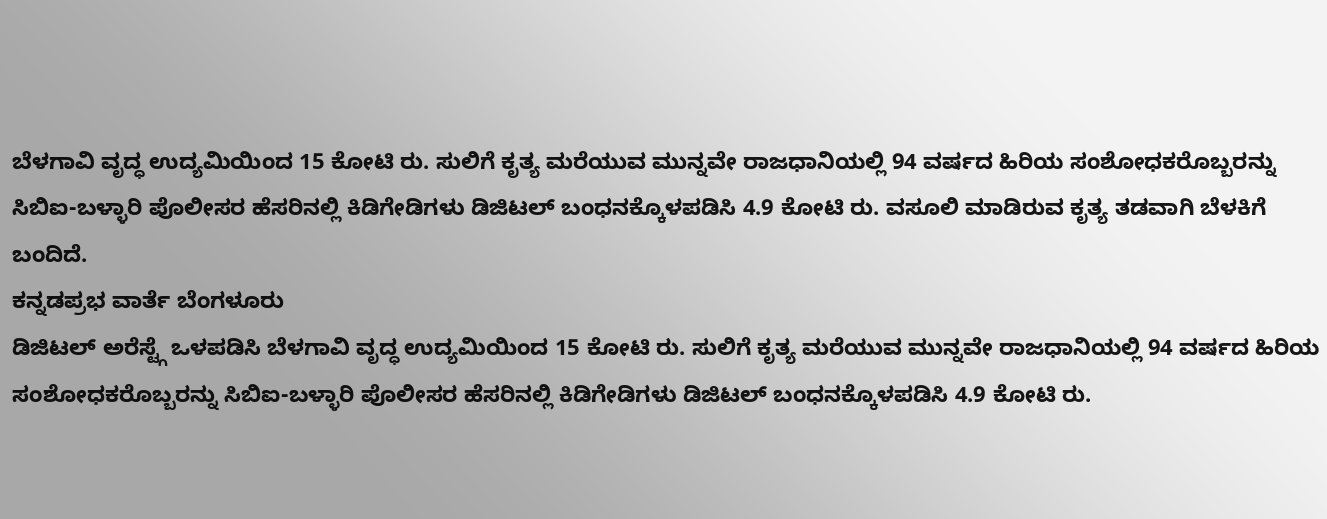ಬೆಳಗಾವಿ ವೃದ್ಧ ಉದ್ಯಮಿಯಿಂದ 15 ಕೋಟಿ ರು. ಸುಲಿಗೆ ಕೃತ್ಯ ಮರೆಯುವ ಮುನ್ನವೇ ರಾಜಧಾನಿಯಲ್ಲಿ 94 ವರ್ಷದ ಹಿರಿಯ ಸಂಶೋಧಕರೊಬ್ಬರನ್ನು ಸಿಬಿಐ-ಬಳ್ಳಾರಿ ಪೊಲೀಸರ ಹೆಸರಿನಲ್ಲಿ ಕಿಡಿಗೇಡಿಗಳು ಡಿಜಿಟಲ್ ಬಂಧನಕ್ಕೊಳಪಡಿಸಿ 4.9 ಕೋಟಿ ರು. ವಸೂಲಿ ಮಾಡಿರುವ ಕೃತ್ಯ ತಡವಾಗಿ ಬೆಳಕಿಗೆ ಬಂದಿದೆ.
ಕನ್ನಡಪ್ರಭ ವಾರ್ತೆ ಬೆಂಗಳೂರು
ಡಿಜಿಟಲ್ ಅರೆಸ್ಟ್ಗೆ ಒಳಪಡಿಸಿ ಬೆಳಗಾವಿ ವೃದ್ಧ ಉದ್ಯಮಿಯಿಂದ 15 ಕೋಟಿ ರು. ಸುಲಿಗೆ ಕೃತ್ಯ ಮರೆಯುವ ಮುನ್ನವೇ ರಾಜಧಾನಿಯಲ್ಲಿ 94 ವರ್ಷದ ಹಿರಿಯ ಸಂಶೋಧಕರೊಬ್ಬರನ್ನು ಸಿಬಿಐ-ಬಳ್ಳಾರಿ ಪೊಲೀಸರ ಹೆಸರಿನಲ್ಲಿ ಕಿಡಿಗೇಡಿಗಳು ಡಿಜಿಟಲ್ ಬಂಧನಕ್ಕೊಳಪಡಿಸಿ 4.9 ಕೋಟಿ ರು.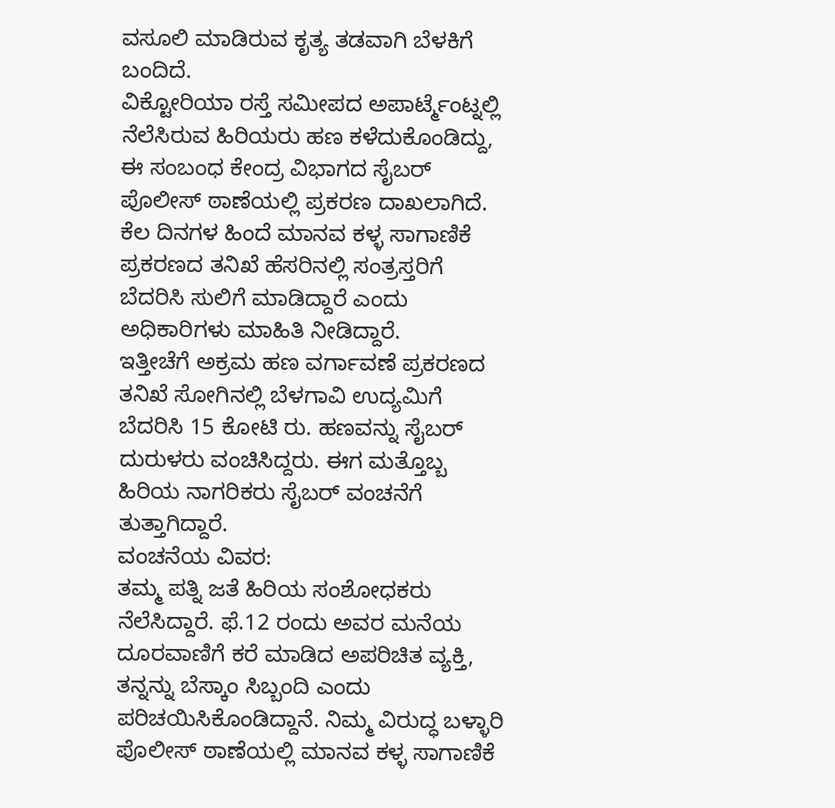ವಸೂಲಿ ಮಾಡಿರುವ ಕೃತ್ಯ ತಡವಾಗಿ ಬೆಳಕಿಗೆ ಬಂದಿದೆ.
ವಿಕ್ಟೋರಿಯಾ ರಸ್ತೆ ಸಮೀಪದ ಅಪಾರ್ಟ್ಮೆಂಟ್ನಲ್ಲಿ ನೆಲೆಸಿರುವ ಹಿರಿಯರು ಹಣ ಕಳೆದುಕೊಂಡಿದ್ದು, ಈ ಸಂಬಂಧ ಕೇಂದ್ರ ವಿಭಾಗದ ಸೈಬರ್ ಪೊಲೀಸ್ ಠಾಣೆಯಲ್ಲಿ ಪ್ರಕರಣ ದಾಖಲಾಗಿದೆ. ಕೆಲ ದಿನಗಳ ಹಿಂದೆ ಮಾನವ ಕಳ್ಳ ಸಾಗಾಣಿಕೆ ಪ್ರಕರಣದ ತನಿಖೆ ಹೆಸರಿನಲ್ಲಿ ಸಂತ್ರಸ್ತರಿಗೆ ಬೆದರಿಸಿ ಸುಲಿಗೆ ಮಾಡಿದ್ದಾರೆ ಎಂದು ಅಧಿಕಾರಿಗಳು ಮಾಹಿತಿ ನೀಡಿದ್ದಾರೆ.
ಇತ್ತೀಚೆಗೆ ಅಕ್ರಮ ಹಣ ವರ್ಗಾವಣೆ ಪ್ರಕರಣದ ತನಿಖೆ ಸೋಗಿನಲ್ಲಿ ಬೆಳಗಾವಿ ಉದ್ಯಮಿಗೆ ಬೆದರಿಸಿ 15 ಕೋಟಿ ರು. ಹಣವನ್ನು ಸೈಬರ್ ದುರುಳರು ವಂಚಿಸಿದ್ದರು. ಈಗ ಮತ್ತೊಬ್ಬ ಹಿರಿಯ ನಾಗರಿಕರು ಸೈಬರ್ ವಂಚನೆಗೆ ತುತ್ತಾಗಿದ್ದಾರೆ.
ವಂಚನೆಯ ವಿವರ:
ತಮ್ಮ ಪತ್ನಿ ಜತೆ ಹಿರಿಯ ಸಂಶೋಧಕರು ನೆಲೆಸಿದ್ದಾರೆ. ಫೆ.12 ರಂದು ಅವರ ಮನೆಯ ದೂರವಾಣಿಗೆ ಕರೆ ಮಾಡಿದ ಅಪರಿಚಿತ ವ್ಯಕ್ತಿ, ತನ್ನನ್ನು ಬೆಸ್ಕಾಂ ಸಿಬ್ಬಂದಿ ಎಂದು ಪರಿಚಯಿಸಿಕೊಂಡಿದ್ದಾನೆ. ನಿಮ್ಮ ವಿರುದ್ಧ ಬಳ್ಳಾರಿ ಪೊಲೀಸ್ ಠಾಣೆಯಲ್ಲಿ ಮಾನವ ಕಳ್ಳ ಸಾಗಾಣಿಕೆ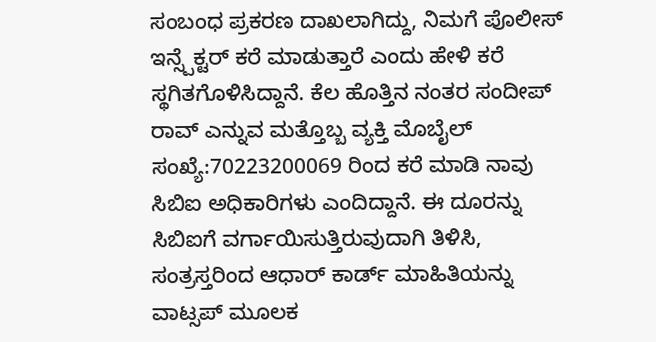ಸಂಬಂಧ ಪ್ರಕರಣ ದಾಖಲಾಗಿದ್ದು, ನಿಮಗೆ ಪೊಲೀಸ್ ಇನ್ಸ್ಪೆಕ್ಟರ್ ಕರೆ ಮಾಡುತ್ತಾರೆ ಎಂದು ಹೇಳಿ ಕರೆ ಸ್ಥಗಿತಗೊಳಿಸಿದ್ದಾನೆ. ಕೆಲ ಹೊತ್ತಿನ ನಂತರ ಸಂದೀಪ್ ರಾವ್ ಎನ್ನುವ ಮತ್ತೊಬ್ಬ ವ್ಯಕ್ತಿ ಮೊಬೈಲ್ ಸಂಖ್ಯೆ:70223200069 ರಿಂದ ಕರೆ ಮಾಡಿ ನಾವು ಸಿಬಿಐ ಅಧಿಕಾರಿಗಳು ಎಂದಿದ್ದಾನೆ. ಈ ದೂರನ್ನು ಸಿಬಿಐಗೆ ವರ್ಗಾಯಿಸುತ್ತಿರುವುದಾಗಿ ತಿಳಿಸಿ, ಸಂತ್ರಸ್ತರಿಂದ ಆಧಾರ್ ಕಾರ್ಡ್ ಮಾಹಿತಿಯನ್ನು ವಾಟ್ಸಪ್ ಮೂಲಕ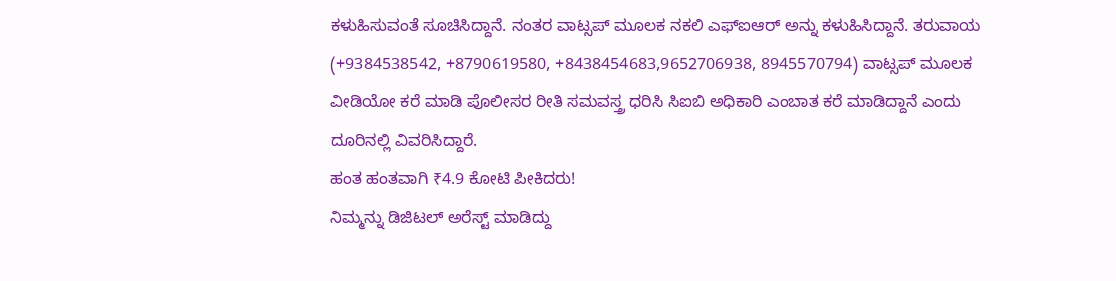ಕಳುಹಿಸುವಂತೆ ಸೂಚಿಸಿದ್ದಾನೆ. ನಂತರ ವಾಟ್ಸಪ್ ಮೂಲಕ ನಕಲಿ ಎಫ್ಐಆರ್ ಅನ್ನು ಕಳುಹಿಸಿದ್ದಾನೆ. ತರುವಾಯ (+9384538542, +8790619580, +8438454683,9652706938, 8945570794) ವಾಟ್ಸಪ್ ಮೂಲಕ ವೀಡಿಯೋ ಕರೆ ಮಾಡಿ ಪೊಲೀಸರ ರೀತಿ ಸಮವಸ್ತ್ರ ಧರಿಸಿ ಸಿಐಬಿ ಅಧಿಕಾರಿ ಎಂಬಾತ ಕರೆ ಮಾಡಿದ್ದಾನೆ ಎಂದು ದೂರಿನಲ್ಲಿ ವಿವರಿಸಿದ್ದಾರೆ.
ಹಂತ ಹಂತವಾಗಿ ₹4.9 ಕೋಟಿ ಪೀಕಿದರು!
ನಿಮ್ಮನ್ನು ಡಿಜಿಟಲ್ ಅರೆಸ್ಟ್ ಮಾಡಿದ್ದು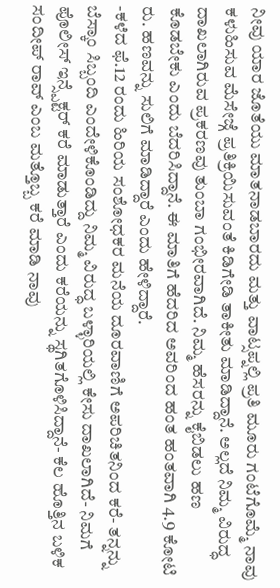ನೀವು ಯಾರ ಜೊತೆಯು ಮಾತನಾಡಬಾರದು ಮತ್ತು ವಾಟ್ಸಪ್ನಲ್ಲಿ ಪ್ರತಿ ಮೂರು ಗಂಟೆಗೊಮ್ಮೆ ನಾವು ಕಳುಹಿಸುವ ಮೆಸೇಜ್ಗೆ ಪ್ರತಿಕ್ರಿಯಿಸುವಂತೆ ಕಿಡಿಗೇಡಿ ತಾಕೀತು ಮಾಡಿದ್ದಾನೆ. ಅಲ್ಲದೆ ನಿಮ್ಮ ವಿರುದ್ಧ ದಾಖಲಾಗಿರುವ ಪ್ರಕರಣವು ತುಂಬಾ ಗಂಭೀರವಾಗಿದೆ. ನಿಮ್ಮ ಹೆಸರನ್ನು ಕೈಬಿಡಲು ಹಣ ಕೊಡಬೇಕು ಎಂದು ಬೆದರಿಸಿದ್ದಾನೆ. ಈ ಮಾತಿಗೆ ಹೆದರಿದ ಅವರಿಂದ ಹಂತ ಹಂತವಾಗಿ 4.9 ಕೋಟಿ ರು. ಹಣವನ್ನು ಸುಲಿಗೆ ಮಾಡಿದ್ದಾರೆ ಎಂದು ಹೇಳಿದ್ದಾರೆ.
-ಕಳೆದ ಫೆ.12 ರಂದು ಹಿರಿಯ ಸಂಶೋಧಕರ ಮನೆಯ ದೂರವಾಣಿಗೆ ಅಪರಿಚಿತನಿಂದ ಕರೆ- ತನ್ನನ್ನು ಬೆಸ್ಕಾಂ ಸಿಬ್ಬಂದಿ ಎಂದೇಳಿಕೊಂಡಿದ್ದು ನಿಮ್ಮ ವಿರುದ್ಧ ಬಳ್ಳಾರಿಯಲ್ಲಿ ಕೇಸು ದಾಖಲಾಗಿದೆ- ನಿಮಗೆ ಪೊಲೀಸ್ ಇನ್ಸ್ಪೆಕ್ಟರ್ ಕರೆ ಮಾಡುತ್ತಾರೆ ಎಂದು ಕರೆಯನ್ನು ಸ್ಥಗಿತಗೊಳಿಸಿದ್ದಾನೆ- ಕೆಲ ಹೊತ್ತಿನ ಬಳಿಕ ಸಂದೀಪ್ ರಾವ್ ಎಂಬ ಮತ್ತೊಬ್ಬ ಕರೆ ಮಾಡಿ ನಾವು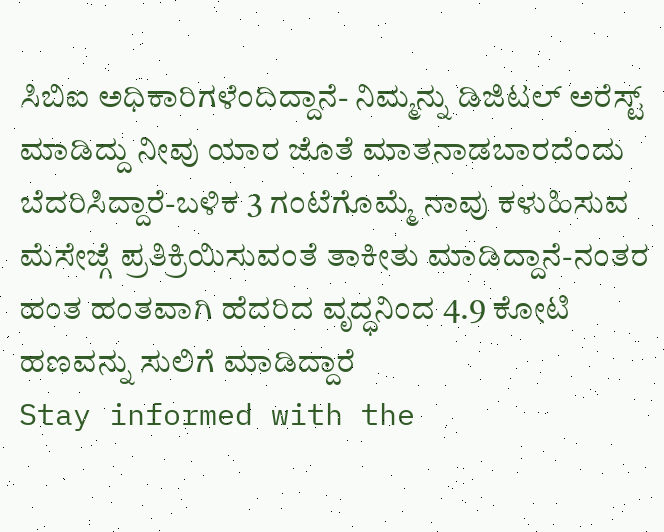ಸಿಬಿಐ ಅಧಿಕಾರಿಗಳೆಂದಿದ್ದಾನೆ- ನಿಮ್ಮನ್ನು ಡಿಜಿಟಲ್ ಅರೆಸ್ಟ್ ಮಾಡಿದ್ದು ನೀವು ಯಾರ ಜೊತೆ ಮಾತನಾಡಬಾರದೆಂದು ಬೆದರಿಸಿದ್ದಾರೆ-ಬಳಿಕ 3 ಗಂಟೆಗೊಮ್ಮೆ ನಾವು ಕಳುಹಿಸುವ ಮೆಸೇಜ್ಗೆ ಪ್ರತಿಕ್ರಿಯಿಸುವಂತೆ ತಾಕೀತು ಮಾಡಿದ್ದಾನೆ-ನಂತರ ಹಂತ ಹಂತವಾಗಿ ಹೆದರಿದ ವೃದ್ಧನಿಂದ 4.9 ಕೋಟಿ ಹಣವನ್ನು ಸುಲಿಗೆ ಮಾಡಿದ್ದಾರೆ
Stay informed with the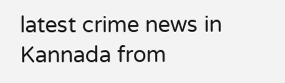latest crime news in Kannada from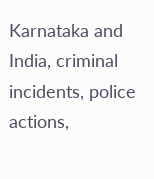Karnataka and India, criminal incidents, police actions,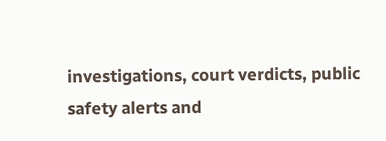investigations, court verdicts, public safety alerts and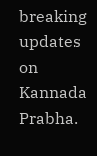breaking updates on Kannada Prabha.